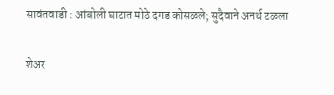सावंतवाडी : आंबोली घाटात मोठे दगड कोसळले; सुदैवाने अनर्थ टळला

शेअर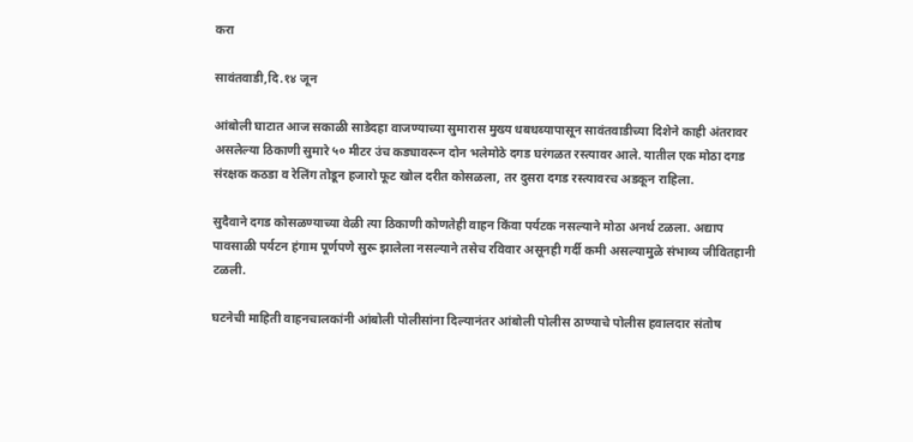करा

सावंतवाडी,दि.१४ जून

आंबोली घाटात आज सकाळी साडेदहा वाजण्याच्या सुमारास मुख्य धबधब्यापासून सावंतवाडीच्या दिशेने काही अंतरावर असलेल्या ठिकाणी सुमारे ५० मीटर उंच कड्यावरून दोन भलेमोठे दगड घरंगळत रस्त्यावर आले. यातील एक मोठा दगड संरक्षक कठडा व रेलिंग तोडून हजारो फूट खोल दरीत कोसळला, तर दुसरा दगड रस्त्यावरच अडकून राहिला.

सुदैवाने दगड कोसळण्याच्या वेळी त्या ठिकाणी कोणतेही वाहन किंवा पर्यटक नसल्याने मोठा अनर्थ टळला. अद्याप पावसाळी पर्यटन हंगाम पूर्णपणे सुरू झालेला नसल्याने तसेच रविवार असूनही गर्दी कमी असल्यामुळे संभाव्य जीवितहानी टळली.

घटनेची माहिती वाहनचालकांनी आंबोली पोलीसांना दिल्यानंतर आंबोली पोलीस ठाण्याचे पोलीस हवालदार संतोष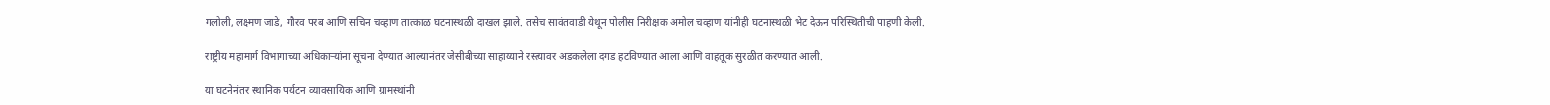गलोली, लक्ष्मण जाडे, गौरव परब आणि सचिन चव्हाण तात्काळ घटनास्थळी दाखल झाले. तसेच सावंतवाडी येथून पोलीस निरीक्षक अमोल चव्हाण यांनीही घटनास्थळी भेट देऊन परिस्थितीची पाहणी केली.

राष्ट्रीय महामार्ग विभागाच्या अधिकाऱ्यांना सूचना देण्यात आल्यानंतर जेसीबीच्या साहाय्याने रस्त्यावर अडकलेला दगड हटविण्यात आला आणि वाहतूक सुरळीत करण्यात आली.

या घटनेनंतर स्थानिक पर्यटन व्यावसायिक आणि ग्रामस्थांनी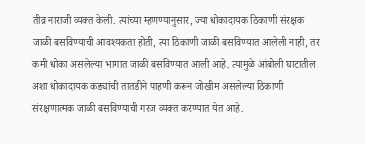तीव्र नाराजी व्यक्त केली. त्यांच्या म्हणण्यानुसार, ज्या धोकादायक ठिकाणी संरक्षक जाळी बसविण्याची आवश्यकता होती, त्या ठिकाणी जाळी बसविण्यात आलेली नाही, तर कमी धोका असलेल्या भागात जाळी बसविण्यात आली आहे. त्यामुळे आंबोली घाटातील अशा धोकादायक कड्यांची तातडीने पाहणी करून जोखीम असलेल्या ठिकाणी संरक्षणात्मक जाळी बसविण्याची गरज व्यक्त करण्यात येत आहे.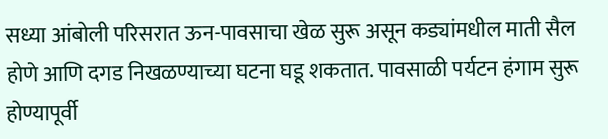सध्या आंबोली परिसरात ऊन-पावसाचा खेळ सुरू असून कड्यांमधील माती सैल होणे आणि दगड निखळण्याच्या घटना घडू शकतात. पावसाळी पर्यटन हंगाम सुरू होण्यापूर्वी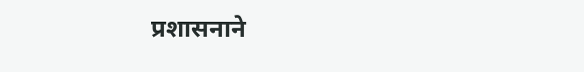प्रशासनाने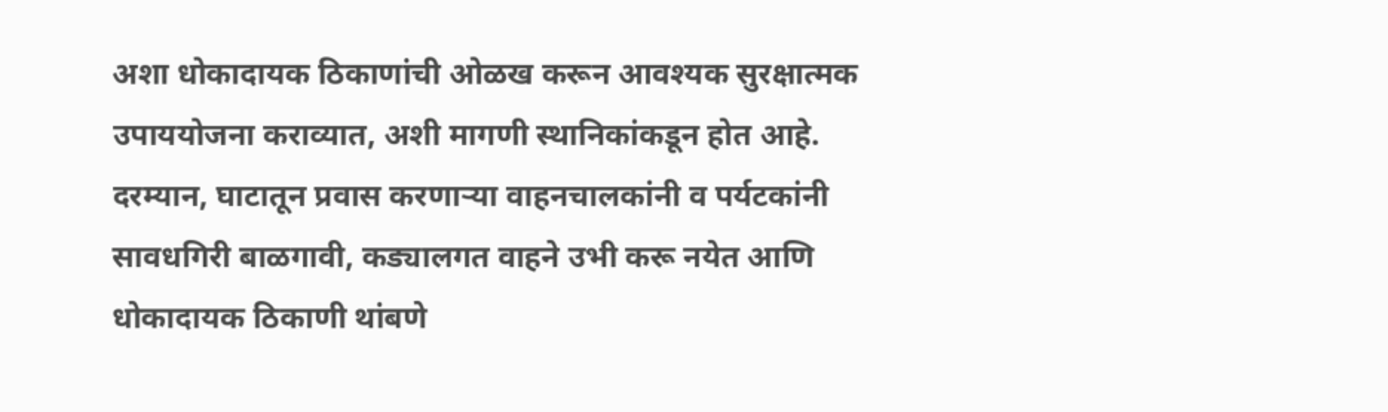अशा धोकादायक ठिकाणांची ओळख करून आवश्यक सुरक्षात्मक उपाययोजना कराव्यात, अशी मागणी स्थानिकांकडून होत आहे. दरम्यान, घाटातून प्रवास करणाऱ्या वाहनचालकांनी व पर्यटकांनी सावधगिरी बाळगावी, कड्यालगत वाहने उभी करू नयेत आणि धोकादायक ठिकाणी थांबणे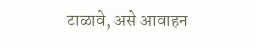टाळावे, असे आवाहन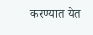करण्यात येत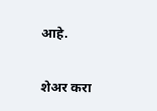आहे.

शेअर करा